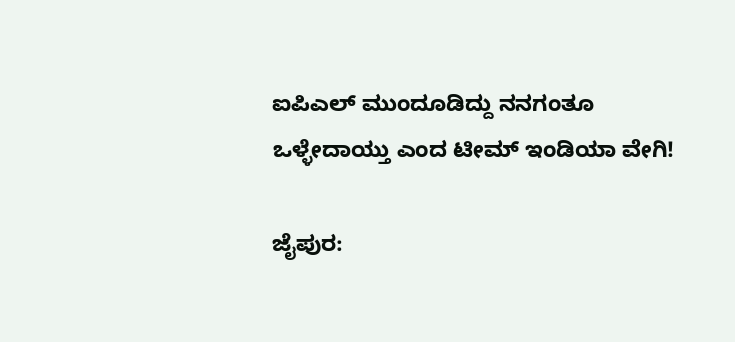ಐಪಿಎಲ್‌ ಮುಂದೂಡಿದ್ದು ನನಗಂತೂ ಒಳ್ಳೇದಾಯ್ತು ಎಂದ ಟೀಮ್‌ ಇಂಡಿಯಾ ವೇಗಿ!

ಜೈಪುರ: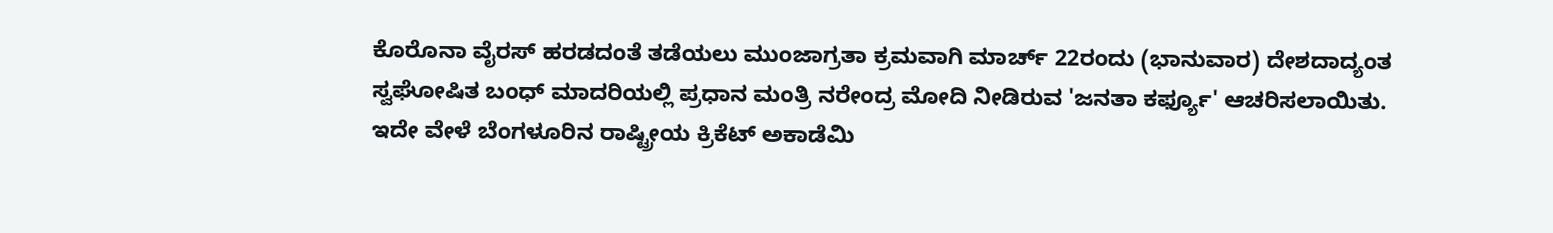ಕೊರೊನಾ ವೈರಸ್‌ ಹರಡದಂತೆ ತಡೆಯಲು ಮುಂಜಾಗ್ರತಾ ಕ್ರಮವಾಗಿ ಮಾರ್ಚ್ 22ರಂದು (ಭಾನುವಾರ) ದೇಶದಾದ್ಯಂತ ಸ್ವಘೋಷಿತ ಬಂಧ್‌ ಮಾದರಿಯಲ್ಲಿ ಪ್ರಧಾನ ಮಂತ್ರಿ ನರೇಂದ್ರ ಮೋದಿ ನೀಡಿರುವ 'ಜನತಾ ಕರ್ಫ್ಯೂ' ಆಚರಿಸಲಾಯಿತು. ಇದೇ ವೇಳೆ ಬೆಂಗಳೂರಿನ ರಾಷ್ಟ್ರೀಯ ಕ್ರಿಕೆಟ್‌ ಅಕಾಡೆಮಿ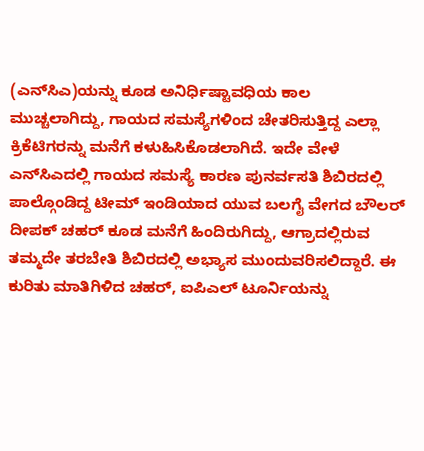(ಎನ್‌ಸಿಎ)ಯನ್ನು ಕೂಡ ಅನಿರ್ಧಿಷ್ಟಾವಧಿಯ ಕಾಲ ಮುಚ್ಚಲಾಗಿದ್ದು, ಗಾಯದ ಸಮಸ್ಯೆಗಳಿಂದ ಚೇತರಿಸುತ್ತಿದ್ದ ಎಲ್ಲಾ ಕ್ರಿಕೆಟಿಗರನ್ನು ಮನೆಗೆ ಕಳುಹಿಸಿಕೊಡಲಾಗಿದೆ. ಇದೇ ವೇಳೆ ಎನ್‌ಸಿಎದಲ್ಲಿ ಗಾಯದ ಸಮಸ್ಯೆ ಕಾರಣ ಪುನರ್ವಸತಿ ಶಿಬಿರದಲ್ಲಿ ಪಾಲ್ಗೊಂಡಿದ್ದ ಟೀಮ್‌ ಇಂಡಿಯಾದ ಯುವ ಬಲಗೈ ವೇಗದ ಬೌಲರ್‌ ದೀಪಕ್‌ ಚಹರ್‌ ಕೂಡ ಮನೆಗೆ ಹಿಂದಿರುಗಿದ್ದು, ಆಗ್ರಾದಲ್ಲಿರುವ ತಮ್ಮದೇ ತರಬೇತಿ ಶಿಬಿರದಲ್ಲಿ ಅಭ್ಯಾಸ ಮುಂದುವರಿಸಲಿದ್ದಾರೆ. ಈ ಕುರಿತು ಮಾತಿಗಿಳಿದ ಚಹರ್‌, ಐಪಿಎಲ್‌ ಟೂರ್ನಿಯನ್ನು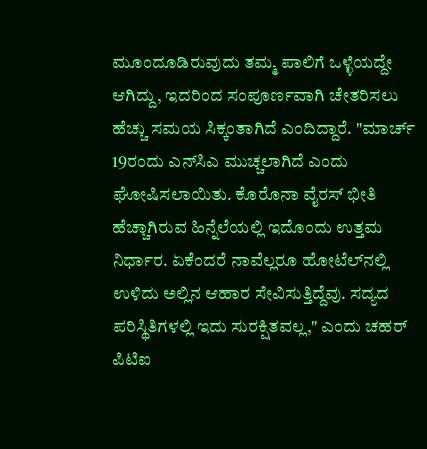ಮೂಂದೂಡಿರುವುದು ತಮ್ಮ ಪಾಲಿಗೆ ಒಳ್ಳೆಯದ್ದೇ ಆಗಿದ್ದು, ಇದರಿಂದ ಸಂಪೂರ್ಣವಾಗಿ ಚೇತರಿಸಲು ಹೆಚ್ಚು ಸಮಯ ಸಿಕ್ಕಂತಾಗಿದೆ ಎಂದಿದ್ದಾರೆ. "ಮಾರ್ಚ್‌ 19ರಂದು ಎನ್‌ಸಿಎ ಮುಚ್ಚಲಾಗಿದೆ ಎಂದು ಘೋಷಿಸಲಾಯಿತು. ಕೊರೊನಾ ವೈರಸ್‌ ಭೀತಿ ಹೆಚ್ಚಾಗಿರುವ ಹಿನ್ನೆಲೆಯಲ್ಲಿ ಇದೊಂದು ಉತ್ತಮ ನಿರ್ಧಾರ. ಏಕೆಂದರೆ ನಾವೆಲ್ಲರೂ ಹೋಟೆಲ್‌ನಲ್ಲಿ ಉಳಿದು ಅಲ್ಲಿನ ಆಹಾರ ಸೇವಿಸುತ್ತಿದ್ದೆವು. ಸದ್ಯದ ಪರಿಸ್ಥಿತಿಗಳಲ್ಲಿ ಇದು ಸುರಕ್ಷಿತವಲ್ಲ," ಎಂದು ಚಹರ್‌ ಪಿಟಿಐ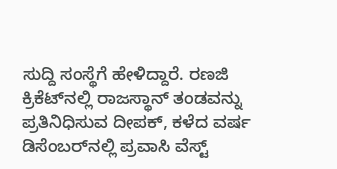ಸುದ್ದಿ ಸಂಸ್ಥೆಗೆ ಹೇಳಿದ್ದಾರೆ. ರಣಜಿ ಕ್ರಿಕೆಟ್‌ನಲ್ಲಿ ರಾಜಸ್ಥಾನ್‌ ತಂಡವನ್ನು ಪ್ರತಿನಿಧಿಸುವ ದೀಪಕ್‌, ಕಳೆದ ವರ್ಷ ಡಿಸೆಂಬರ್‌ನಲ್ಲಿ ಪ್ರವಾಸಿ ವೆಸ್ಟ್‌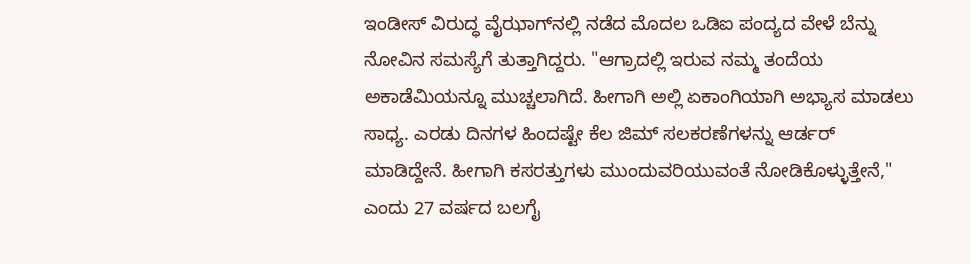ಇಂಡೀಸ್ ವಿರುದ್ಧ ವೈಝಾಗ್‌ನಲ್ಲಿ ನಡೆದ ಮೊದಲ ಒಡಿಐ ಪಂದ್ಯದ ವೇಳೆ ಬೆನ್ನು ನೋವಿನ ಸಮಸ್ಯೆಗೆ ತುತ್ತಾಗಿದ್ದರು. "ಆಗ್ರಾದಲ್ಲಿ ಇರುವ ನಮ್ಮ ತಂದೆಯ ಅಕಾಡೆಮಿಯನ್ನೂ ಮುಚ್ಚಲಾಗಿದೆ. ಹೀಗಾಗಿ ಅಲ್ಲಿ ಏಕಾಂಗಿಯಾಗಿ ಅಭ್ಯಾಸ ಮಾಡಲು ಸಾಧ್ಯ. ಎರಡು ದಿನಗಳ ಹಿಂದಷ್ಟೇ ಕೆಲ ಜಿಮ್‌ ಸಲಕರಣೆಗಳನ್ನು ಆರ್ಡರ್‌ ಮಾಡಿದ್ದೇನೆ. ಹೀಗಾಗಿ ಕಸರತ್ತುಗಳು ಮುಂದುವರಿಯುವಂತೆ ನೋಡಿಕೊಳ್ಳುತ್ತೇನೆ," ಎಂದು 27 ವರ್ಷದ ಬಲಗೈ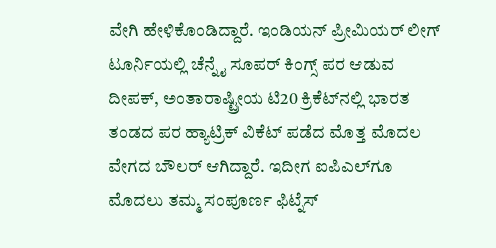ವೇಗಿ ಹೇಳಿಕೊಂಡಿದ್ದಾರೆ. ಇಂಡಿಯನ್‌ ಪ್ರೀಮಿಯರ್‌ ಲೀಗ್‌ ಟೂರ್ನಿಯಲ್ಲಿ ಚೆನ್ನೈ ಸೂಪರ್‌ ಕಿಂಗ್ಸ್‌ ಪರ ಆಡುವ ದೀಪಕ್‌, ಅಂತಾರಾಷ್ಟ್ರೀಯ ಟಿ20 ಕ್ರಿಕೆಟ್‌ನಲ್ಲಿ ಭಾರತ ತಂಡದ ಪರ ಹ್ಯಾಟ್ರಿಕ್‌ ವಿಕೆಟ್‌ ಪಡೆದ ಮೊತ್ತ ಮೊದಲ ವೇಗದ ಬೌಲರ್‌ ಆಗಿದ್ದಾರೆ. ಇದೀಗ ಐಪಿಎಲ್‌ಗೂ ಮೊದಲು ತಮ್ಮ ಸಂಪೂರ್ಣ ಫಿಟ್ನೆಸ್‌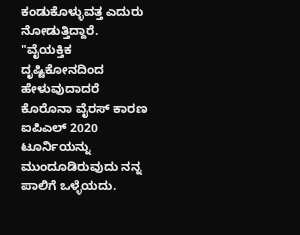ಕಂಡುಕೊಳ್ಳುವತ್ತ ಎದುರು ನೋಡುತ್ತಿದ್ದಾರೆ. "ವೈಯಕ್ತಿಕ ದೃಷ್ಟಿಕೋನದಿಂದ ಹೇಳುವುದಾದರೆ ಕೊರೊನಾ ವೈರಸ್‌ ಕಾರಣ ಐಪಿಎಲ್‌ 2020 ಟೂರ್ನಿಯನ್ನು ಮುಂದೂಡಿರುವುದು ನನ್ನ ಪಾಲಿಗೆ ಒಳ್ಳೆಯದು.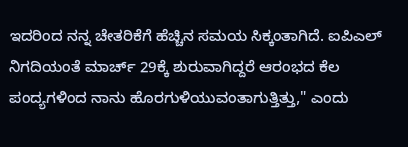ಇದರಿಂದ ನನ್ನ ಚೇತರಿಕೆಗೆ ಹೆಚ್ಚಿನ ಸಮಯ ಸಿಕ್ಕಂತಾಗಿದೆ. ಐಪಿಎಲ್‌ ನಿಗದಿಯಂತೆ ಮಾರ್ಚ್ 29ಕ್ಕೆ ಶುರುವಾಗಿದ್ದರೆ ಆರಂಭದ ಕೆಲ ಪಂದ್ಯಗಳಿಂದ ನಾನು ಹೊರಗುಳಿಯುವಂತಾಗುತ್ತಿತ್ತು," ಎಂದು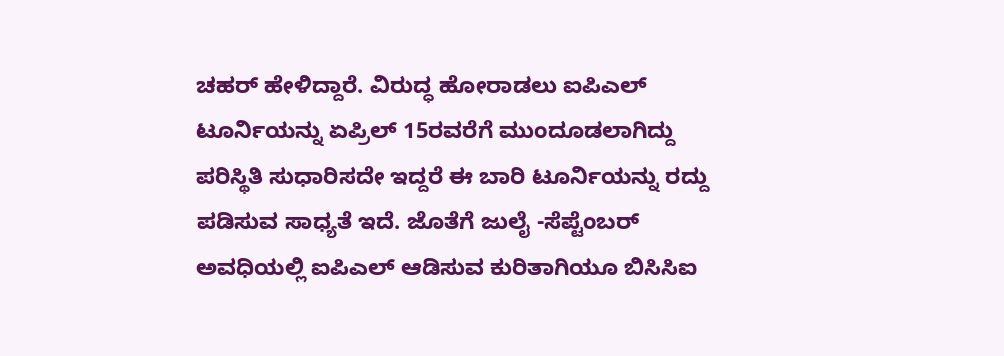ಚಹರ್‌ ಹೇಳಿದ್ದಾರೆ. ವಿರುದ್ಧ ಹೋರಾಡಲು ಐಪಿಎಲ್‌ ಟೂರ್ನಿಯನ್ನು ಏಪ್ರಿಲ್ 15ರವರೆಗೆ ಮುಂದೂಡಲಾಗಿದ್ದು ಪರಿಸ್ಥಿತಿ ಸುಧಾರಿಸದೇ ಇದ್ದರೆ ಈ ಬಾರಿ ಟೂರ್ನಿಯನ್ನು ರದ್ದು ಪಡಿಸುವ ಸಾಧ್ಯತೆ ಇದೆ. ಜೊತೆಗೆ ಜುಲೈ -ಸೆಪ್ಟೆಂಬರ್‌ ಅವಧಿಯಲ್ಲಿ ಐಪಿಎಲ್‌ ಆಡಿಸುವ ಕುರಿತಾಗಿಯೂ ಬಿಸಿಸಿಐ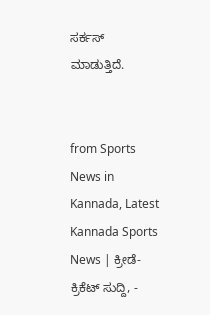ಸರ್ಕಸ್‌ ಮಾಡುತ್ತಿದೆ.


from Sports News in Kannada, Latest Kannada Sports News | ಕ್ರೀಡೆ-ಕ್ರಿಕೆಟ್ ಸುದ್ದಿ, -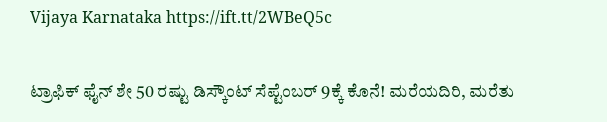Vijaya Karnataka https://ift.tt/2WBeQ5c

ಟ್ರಾಫಿಕ್‌ ಫೈನ್‌ ಶೇ 50 ರಷ್ಟು ಡಿಸ್ಕೌಂಟ್‌ ಸೆಪ್ಟೆಂಬರ್‌ 9ಕ್ಕೆ ಕೊನೆ! ಮರೆಯದಿರಿ, ಮರೆತು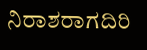ನಿರಾಶರಾಗದಿರಿ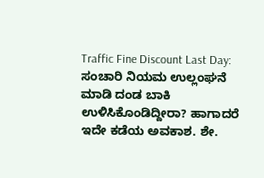Traffic Fine Discount Last Day: ಸಂಚಾರಿ ನಿಯಮ ಉಲ್ಲಂಘನೆ ಮಾಡಿ ದಂಡ ಬಾಕಿ ಉಳಿಸಿಕೊಂಡಿದ್ದೀರಾ? ಹಾಗಾದರೆ ಇದೇ ಕಡೆಯ ಅವಕಾಶ. ಶೇ.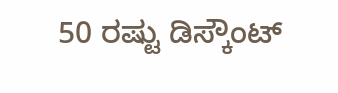50 ರಷ್ಟು ಡಿಸ್ಕೌಂಟ್‌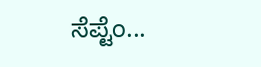ಸೆಪ್ಟೆಂ...